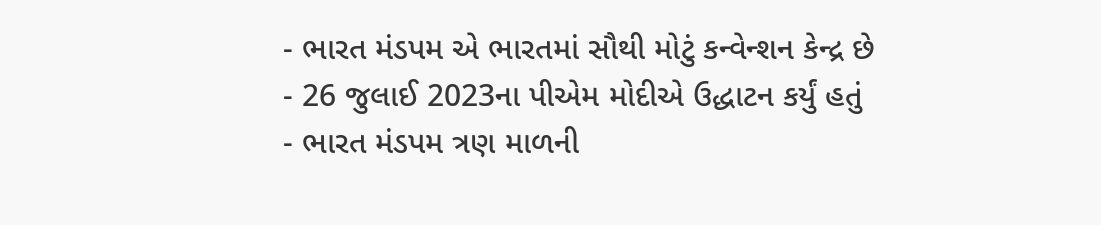- ભારત મંડપમ એ ભારતમાં સૌથી મોટું કન્વેન્શન કેન્દ્ર છે
- 26 જુલાઈ 2023ના પીએમ મોદીએ ઉદ્ધાટન કર્યું હતું
- ભારત મંડપમ ત્રણ માળની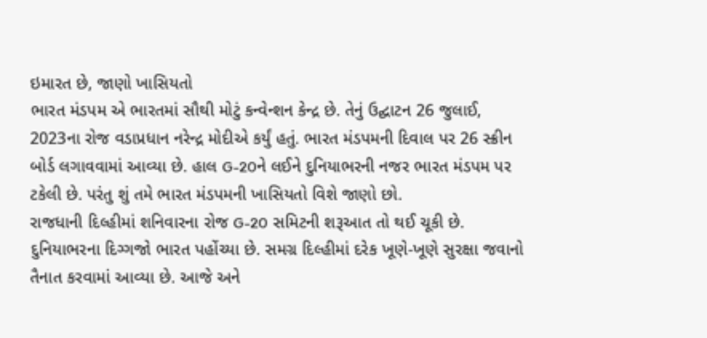ઇમારત છે, જાણો ખાસિયતો
ભારત મંડપમ એ ભારતમાં સૌથી મોટું કન્વેન્શન કેન્દ્ર છે. તેનું ઉદ્ઘાટન 26 જુલાઈ, 2023ના રોજ વડાપ્રધાન નરેન્દ્ર મોદીએ કર્યું હતું. ભારત મંડપમની દિવાલ પર 26 સ્ક્રીન બોર્ડ લગાવવામાં આવ્યા છે. હાલ G-20ને લઈને દુનિયાભરની નજર ભારત મંડપમ પર ટકેલી છે. પરંતુ શું તમે ભારત મંડપમની ખાસિયતો વિશે જાણો છો.
રાજધાની દિલ્હીમાં શનિવારના રોજ G-20 સમિટની શરૂઆત તો થઈ ચૂકી છે. દુનિયાભરના દિગ્ગજો ભારત પહોંચ્યા છે. સમગ્ર દિલ્હીમાં દરેક ખૂણે-ખૂણે સુરક્ષા જવાનો તૈનાત કરવામાં આવ્યા છે. આજે અને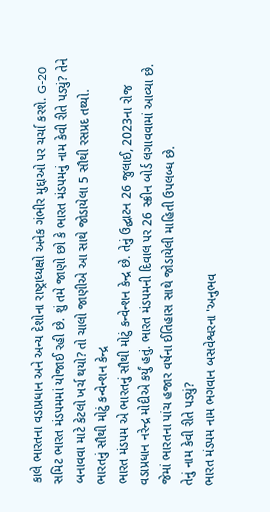કાલે ભારતના વડાપ્રધાન અને અન્ય દેશોના રાષ્ટ્રાધ્યક્ષો અનેક ગંભીર મુદ્દાઓ પર ચર્ચા કરશે. G-20 સમિટ ભારત મંડપમમાં યોજાઈ રહી છે. શું તમે જાણો છો કે ભારત મંડપમનું નામ કેવી રીતે પડ્યું? તેને બનાવવા માટે કેટલો ખર્ચ થયો? તો ચાલો જાણીએ આ સાથે જોડાયેલા 5 સૌથી રસપ્રદ તથ્યો.
ભારતનું સૌથી મોટું કન્વેન્શન કેન્દ્ર
ભારત મંડપમ એ ભારતનું સૌથી મોટું કન્વેન્શન કેન્દ્ર છે. તેનું ઉદ્ઘાટન 26 જુલાઈ, 2023ના રોજ વડાપ્રધાન નરેન્દ્ર મોદીએ કર્યું હતું. ભારત મંડપમની દિવાલ પર 26 સ્ક્રીન બોર્ડ લગાવવામાં આવ્યા છે. જેમાં ભારતના પાંચ હજાર વર્ષના ઈતિહાસ સાથે જોડાયેલી માહિતી ઉપલબ્ધ છે.
તેનું નામ કેવી રીતે પડ્યું?
ભારત મંડપમ નામ ભગવાન બસવેશ્વરના 'અનુભવ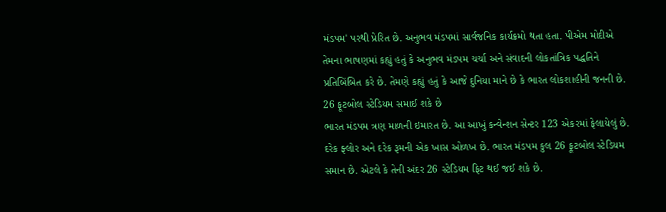મંડપમ' પરથી પ્રેરિત છે. અનુભવ મંડપમાં સાર્વજનિક કાર્યક્રમો થતા હતા. પીએમ મોદીએ તેમના ભાષણમાં કહ્યું હતું કે અનુભવ મંડપમ ચર્ચા અને સંવાદની લોકતાંત્રિક પદ્ધતિને પ્રતિબિંબિત કરે છે. તેમણે કહ્યું હતું કે આજે દુનિયા માને છે કે ભારત લોકશાહીની જનની છે.
26 ફૂટબોલ સ્ટેડિયમ સમાઈ શકે છે
ભારત મંડપમ ત્રણ માળની ઇમારત છે. આ આખું કન્વેન્શન સેન્ટર 123 એકરમાં ફેલાયેલું છે. દરેક ફ્લોર અને દરેક રૂમની એક ખાસ ઓળખ છે. ભારત મંડપમ કુલ 26 ફૂટબોલ સ્ટેડિયમ સમાન છે. એટલે કે તેની અંદર 26 સ્ટેડિયમ ફિટ થઈ જઈ શકે છે.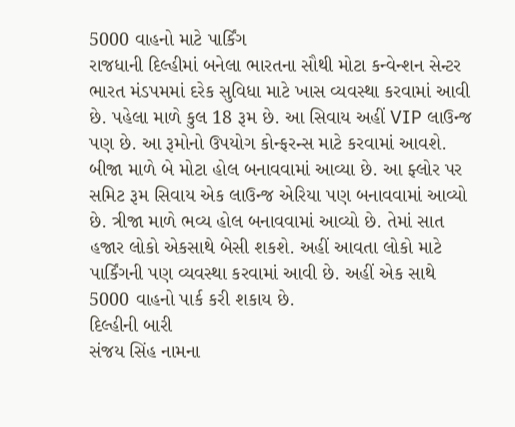5000 વાહનો માટે પાર્કિંગ
રાજધાની દિલ્હીમાં બનેલા ભારતના સૌથી મોટા કન્વેન્શન સેન્ટર ભારત મંડપમમાં દરેક સુવિધા માટે ખાસ વ્યવસ્થા કરવામાં આવી છે. પહેલા માળે કુલ 18 રૂમ છે. આ સિવાય અહીં VIP લાઉન્જ પણ છે. આ રૂમોનો ઉપયોગ કોન્ફરન્સ માટે કરવામાં આવશે. બીજા માળે બે મોટા હોલ બનાવવામાં આવ્યા છે. આ ફ્લોર પર સમિટ રૂમ સિવાય એક લાઉન્જ એરિયા પણ બનાવવામાં આવ્યો છે. ત્રીજા માળે ભવ્ય હોલ બનાવવામાં આવ્યો છે. તેમાં સાત હજાર લોકો એકસાથે બેસી શકશે. અહીં આવતા લોકો માટે પાર્કિંગની પણ વ્યવસ્થા કરવામાં આવી છે. અહીં એક સાથે 5000 વાહનો પાર્ક કરી શકાય છે.
દિલ્હીની બારી
સંજય સિંહ નામના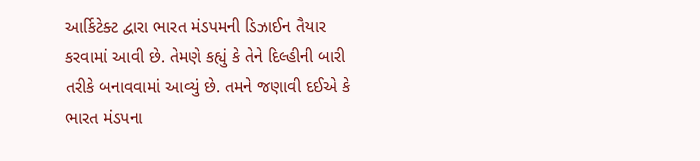આર્કિટેક્ટ દ્વારા ભારત મંડપમની ડિઝાઈન તૈયાર કરવામાં આવી છે. તેમણે કહ્યું કે તેને દિલ્હીની બારી તરીકે બનાવવામાં આવ્યું છે. તમને જણાવી દઈએ કે ભારત મંડપના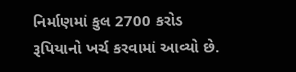નિર્માણમાં કુલ 2700 કરોડ રૂપિયાનો ખર્ચ કરવામાં આવ્યો છે.